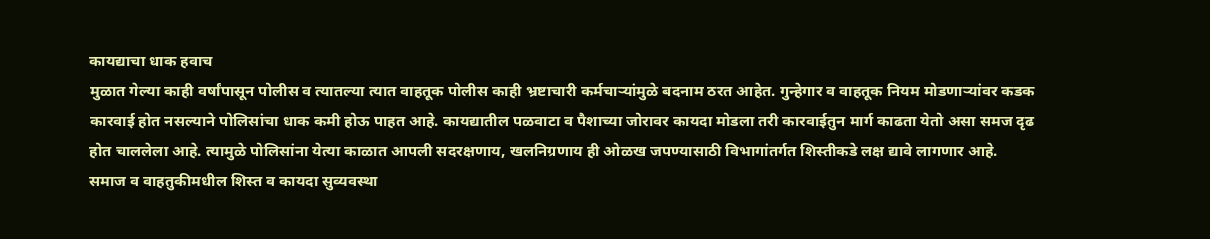कायद्याचा धाक हवाच
मुळात गेल्या काही वर्षांपासून पोलीस व त्यातल्या त्यात वाहतूक पोलीस काही भ्रष्टाचारी कर्मचाऱ्यांमुळे बदनाम ठरत आहेत. गुन्हेगार व वाहतूक नियम मोडणाऱ्यांवर कडक कारवाई होत नसल्याने पोलिसांचा धाक कमी होऊ पाहत आहे. कायद्यातील पळवाटा व पैशाच्या जोरावर कायदा मोडला तरी कारवाईतुन मार्ग काढता येतो असा समज दृढ होत चाललेला आहे. त्यामुळे पोलिसांना येत्या काळात आपली सदरक्षणाय, खलनिग्रणाय ही ओळख जपण्यासाठी विभागांतर्गत शिस्तीकडे लक्ष द्यावे लागणार आहे. समाज व वाहतुकीमधील शिस्त व कायदा सुव्यवस्था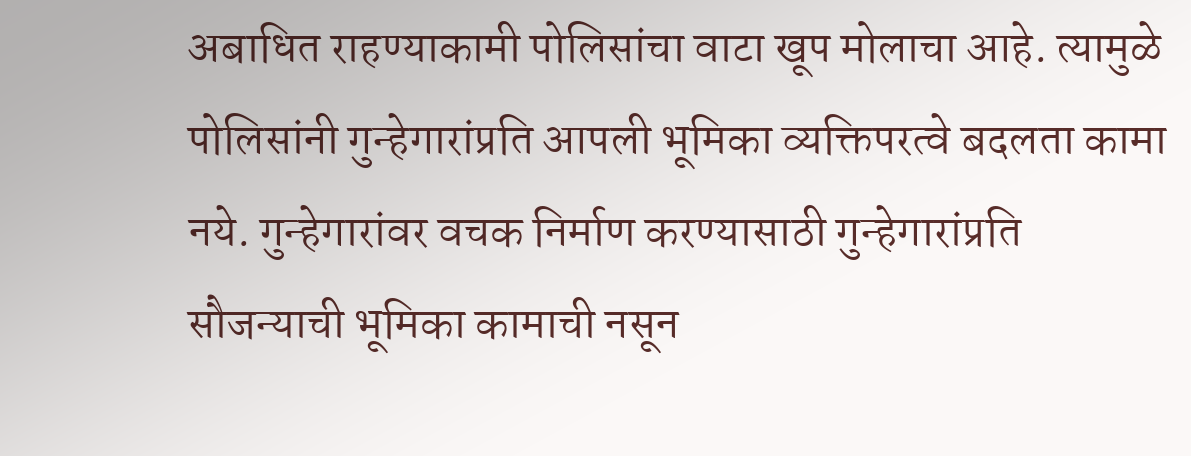अबाधित राहण्याकामी पोलिसांचा वाटा खूप मोलाचा आहे. त्यामुळे पोलिसांनी गुन्हेगारांप्रति आपली भूमिका व्यक्तिपरत्वे बदलता कामा नये. गुन्हेगारांवर वचक निर्माण करण्यासाठी गुन्हेगारांप्रति सौजन्याची भूमिका कामाची नसून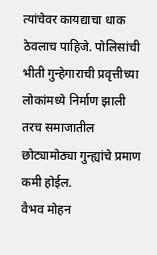त्यांचेवर कायद्याचा धाक ठेवलाच पाहिजे. पोलिसांची भीती गुन्हेगाराची प्रवृत्तीच्या लोकांमध्ये निर्माण झाली तरच समाजातील छोट्यामोठ्या गुन्ह्यांचे प्रमाण कमी होईल.
वैभव मोहन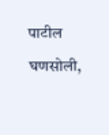पाटील
घणसोली,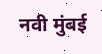नवी मुंबई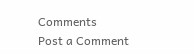Comments
Post a Comment